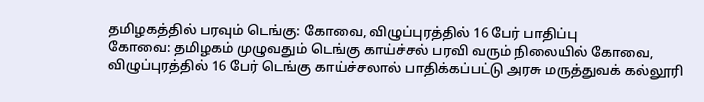தமிழகத்தில் பரவும் டெங்கு: கோவை, விழுப்புரத்தில் 16 பேர் பாதிப்பு
கோவை: தமிழகம் முழுவதும் டெங்கு காய்ச்சல் பரவி வரும் நிலையில் கோவை, விழுப்புரத்தில் 16 பேர் டெங்கு காய்ச்சலால் பாதிக்கப்பட்டு அரசு மருத்துவக் கல்லூரி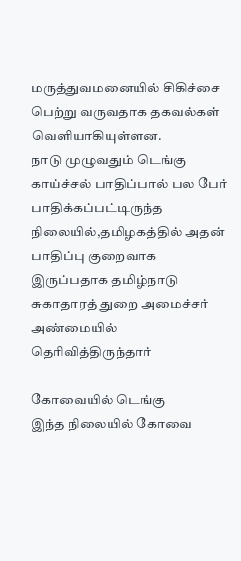மருத்துவமனையில் சிகிச்சை பெற்று வருவதாக தகவல்கள் வெளியாகியுள்ளன.
நாடு முழுவதும் டெங்கு காய்ச்சல் பாதிப்பால் பல பேர் பாதிக்கப்பட்டிருந்த நிலையில்,தமிழகத்தில் அதன் பாதிப்பு குறைவாக இருப்பதாக தமிழ்நாடு சுகாதாரத் துறை அமைச்சர் அண்மையில் தெரிவித்திருந்தார்

கோவையில் டெங்கு
இந்த நிலையில் கோவை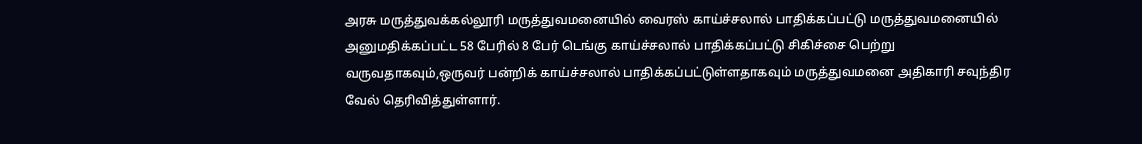அரசு மருத்துவக்கல்லூரி மருத்துவமனையில் வைரஸ் காய்ச்சலால் பாதிக்கப்பட்டு மருத்துவமனையில் அனுமதிக்கப்பட்ட 58 பேரில் 8 பேர் டெங்கு காய்ச்சலால் பாதிக்கப்பட்டு சிகிச்சை பெற்று வருவதாகவும்,ஒருவர் பன்றிக் காய்ச்சலால் பாதிக்கப்பட்டுள்ளதாகவும் மருத்துவமனை அதிகாரி சவுந்திர வேல் தெரிவித்துள்ளார்.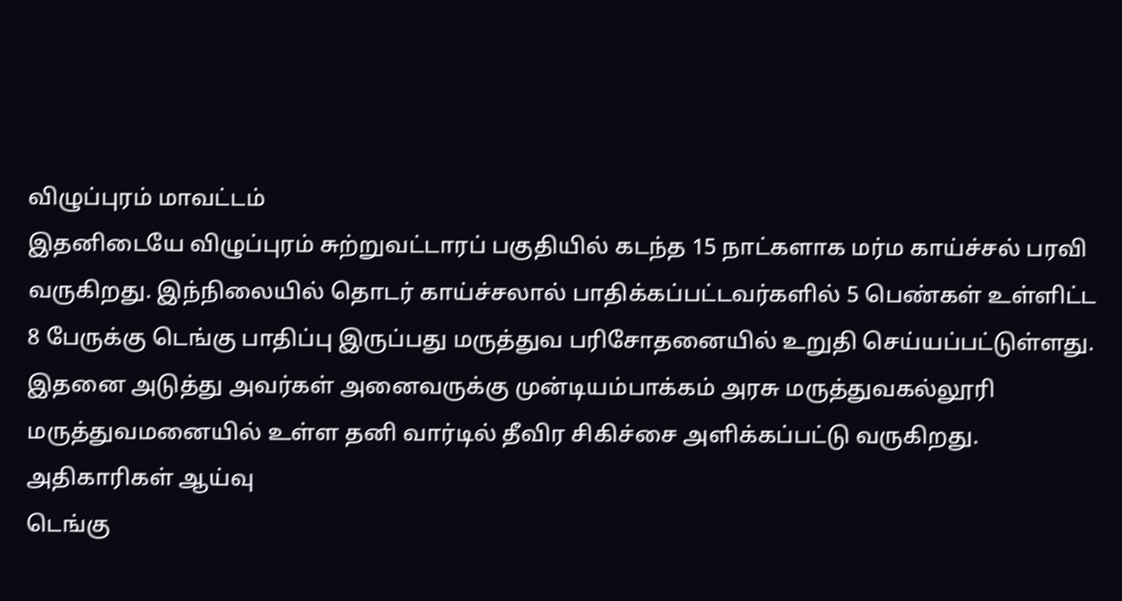விழுப்புரம் மாவட்டம்
இதனிடையே விழுப்புரம் சுற்றுவட்டாரப் பகுதியில் கடந்த 15 நாட்களாக மர்ம காய்ச்சல் பரவி வருகிறது. இந்நிலையில் தொடர் காய்ச்சலால் பாதிக்கப்பட்டவர்களில் 5 பெண்கள் உள்ளிட்ட 8 பேருக்கு டெங்கு பாதிப்பு இருப்பது மருத்துவ பரிசோதனையில் உறுதி செய்யப்பட்டுள்ளது. இதனை அடுத்து அவர்கள் அனைவருக்கு முன்டியம்பாக்கம் அரசு மருத்துவகல்லூரி மருத்துவமனையில் உள்ள தனி வார்டில் தீவிர சிகிச்சை அளிக்கப்பட்டு வருகிறது.
அதிகாரிகள் ஆய்வு
டெங்கு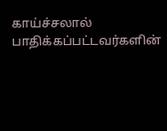காய்ச்சலால் பாதிக்கப்பட்டவர்களின்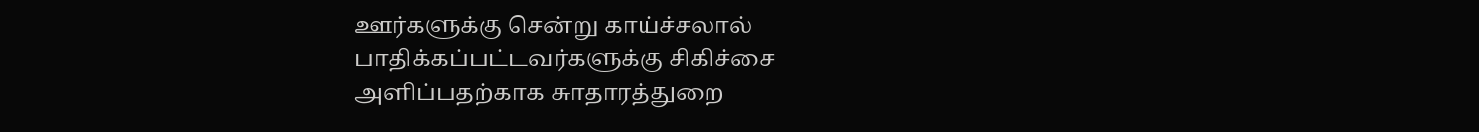ஊர்களுக்கு சென்று காய்ச்சலால் பாதிக்கப்பட்டவர்களுக்கு சிகிச்சை அளிப்பதற்காக சுாதாரத்துறை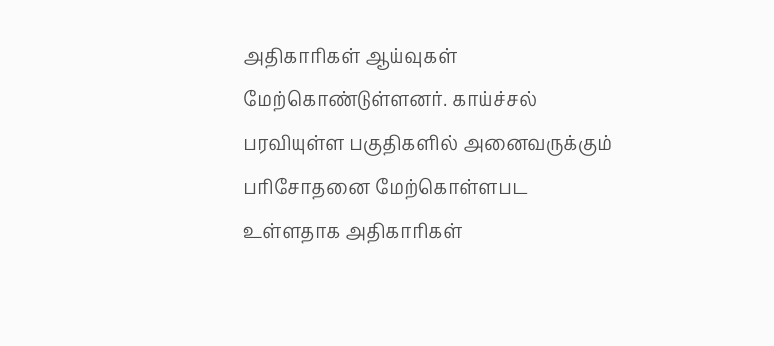அதிகாரிகள் ஆய்வுகள் மேற்கொண்டுள்ளனர். காய்ச்சல் பரவியுள்ள பகுதிகளில் அனைவருக்கும் பரிசோதனை மேற்கொள்ளபட உள்ளதாக அதிகாரிகள்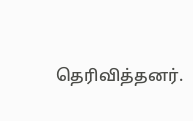தெரிவித்தனர்.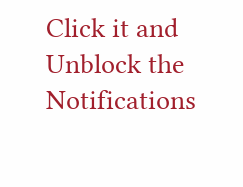Click it and Unblock the Notifications